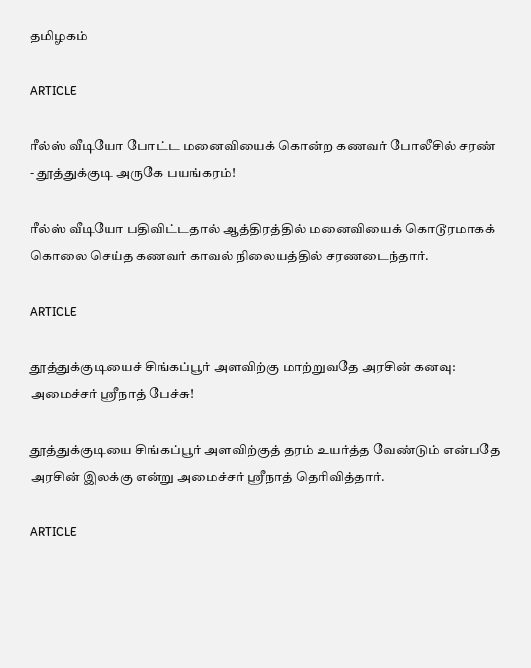தமிழகம்

ARTICLE

ரீல்ஸ் வீடியோ போட்ட மனைவியைக் கொன்ற கணவர் போலீசில் சரண் - தூத்துக்குடி அருகே பயங்கரம்!

ரீல்ஸ் வீடியோ பதிவிட்டதால் ஆத்திரத்தில் மனைவியைக் கொடூரமாகக் கொலை செய்த கணவர் காவல் நிலையத்தில் சரணடைந்தார்.

ARTICLE

தூத்துக்குடியைச் சிங்கப்பூர் அளவிற்கு மாற்றுவதே அரசின் கனவு: அமைச்சர் ஸ்ரீநாத் பேச்சு!

தூத்துக்குடியை சிங்கப்பூர் அளவிற்குத் தரம் உயர்த்த வேண்டும் என்பதே அரசின் இலக்கு என்று அமைச்சர் ஸ்ரீநாத் தெரிவித்தார்.

ARTICLE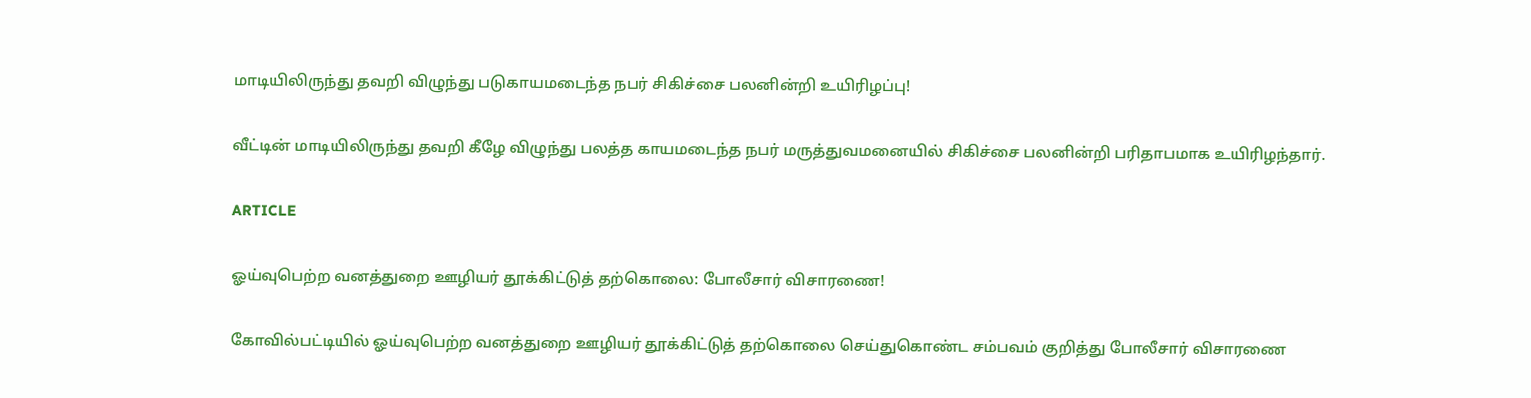மாடியிலிருந்து தவறி விழுந்து படுகாயமடைந்த நபர் சிகிச்சை பலனின்றி உயிரிழப்பு!

வீட்டின் மாடியிலிருந்து தவறி கீழே விழுந்து பலத்த காயமடைந்த நபர் மருத்துவமனையில் சிகிச்சை பலனின்றி பரிதாபமாக உயிரிழந்தார்.

ARTICLE

ஓய்வுபெற்ற வனத்துறை ஊழியர் தூக்கிட்டுத் தற்கொலை: போலீசார் விசாரணை!

கோவில்பட்டியில் ஓய்வுபெற்ற வனத்துறை ஊழியர் தூக்கிட்டுத் தற்கொலை செய்துகொண்ட சம்பவம் குறித்து போலீசார் விசாரணை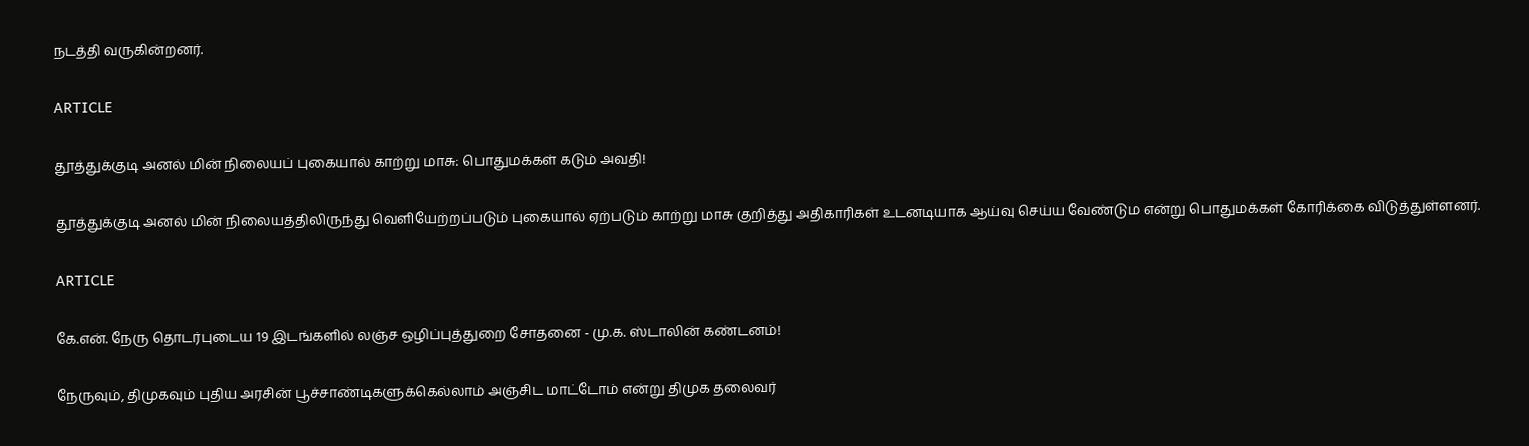நடத்தி வருகின்றனர்.

ARTICLE

தூத்துக்குடி அனல் மின் நிலையப் புகையால் காற்று மாசு: பொதுமக்கள் கடும் அவதி!

தூத்துக்குடி அனல் மின் நிலையத்திலிருந்து வெளியேற்றப்படும் புகையால் ஏற்படும் காற்று மாசு குறித்து அதிகாரிகள் உடனடியாக ஆய்வு செய்ய வேண்டும என்று பொதுமக்கள் கோரிக்கை விடுத்துள்ளனர்.

ARTICLE

கே.என். நேரு தொடர்புடைய 19 இடங்களில் லஞ்ச ஒழிப்புத்துறை சோதனை - மு.க. ஸ்டாலின் கண்டனம்!

நேருவும், திமுகவும் புதிய அரசின் பூச்சாண்டிகளுக்கெல்லாம் அஞ்சிட மாட்டோம் என்று திமுக தலைவர்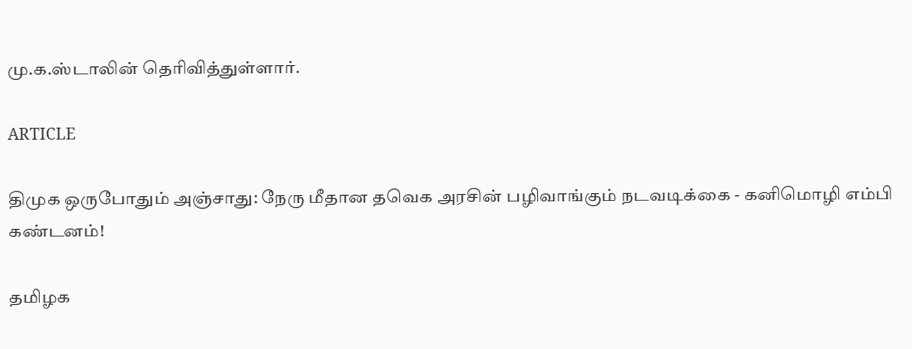மு.க.ஸ்டாலின் தெரிவித்துள்ளார்.

ARTICLE

திமுக ஒருபோதும் அஞ்சாது: நேரு மீதான தவெக அரசின் பழிவாங்கும் நடவடிக்கை - கனிமொழி எம்பி கண்டனம்!

தமிழக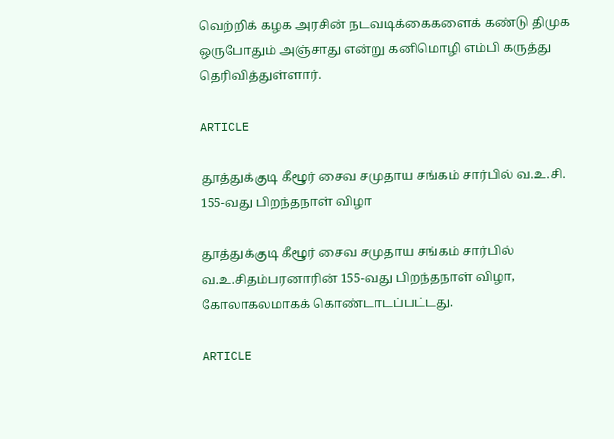வெற்றிக் கழக அரசின் நடவடிக்கைகளைக் கண்டு திமுக ஒருபோதும் அஞ்சாது என்று கனிமொழி எம்பி கருத்து தெரிவித்துள்ளார்.

ARTICLE

தூத்துக்குடி கீழூர் சைவ சமுதாய சங்கம் சார்பில் வ.உ.சி. 155-வது பிறந்தநாள் விழா

தூத்துக்குடி கீழூர் சைவ சமுதாய சங்கம் சார்பில் வ.உ.சிதம்பரனாரின் 155-வது பிறந்தநாள் விழா, கோலாகலமாகக் கொண்டாடப்பட்டது.

ARTICLE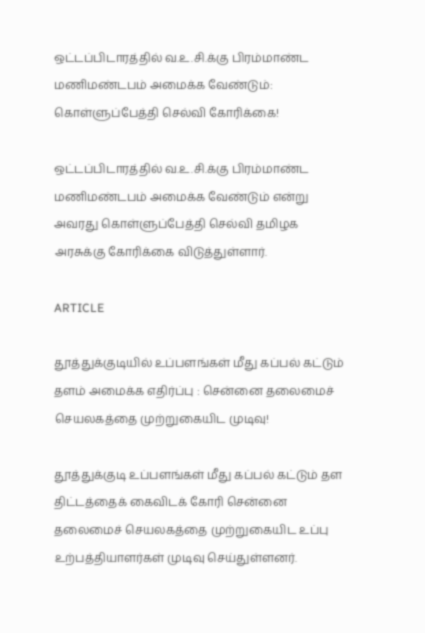ஒட்டப்பிடாரத்தில் வ.உ.சி.க்கு பிரம்மாண்ட மணிமண்டபம் அமைக்க வேண்டும்: கொள்ளுப்பேத்தி செல்வி கோரிக்கை!

ஒட்டப்பிடாரத்தில் வ.உ.சி.க்கு பிரம்மாண்ட மணிமண்டபம் அமைக்க வேண்டும் என்று அவரது கொள்ளுப்பேத்தி செல்வி தமிழக அரசுக்கு கோரிக்கை விடுத்துள்ளார்.

ARTICLE

தூத்துக்குடியில் உப்பளங்கள் மீது கப்பல் கட்டும் தளம் அமைக்க எதிர்ப்பு : சென்னை தலைமைச் செயலகத்தை முற்றுகையிட முடிவு!

தூத்துக்குடி உப்பளங்கள் மீது கப்பல் கட்டும் தள திட்டத்தைக் கைவிடக் கோரி சென்னை தலைமைச் செயலகத்தை முற்றுகையிட உப்பு உற்பத்தியாளர்கள் முடிவு செய்துள்ளனர்.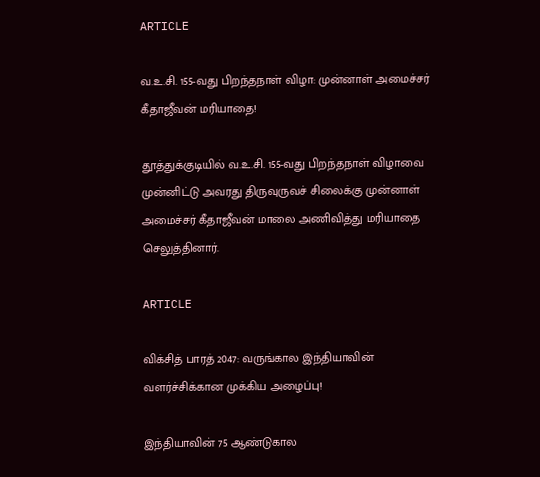ARTICLE

வ.உ.சி. 155-வது பிறந்தநாள் விழா: முன்னாள் அமைச்சர் கீதாஜீவன் மரியாதை!

தூத்துக்குடியில் வ.உ.சி. 155-வது பிறந்தநாள் விழாவை முன்னிட்டு அவரது திருவுருவச் சிலைக்கு முன்னாள் அமைச்சர் கீதாஜீவன் மாலை அணிவித்து மரியாதை செலுத்தினார்.

ARTICLE

விக்சித் பாரத் 2047: வருங்கால இந்தியாவின் வளர்ச்சிக்கான முக்கிய அழைப்பு!

இந்தியாவின் 75 ஆண்டுகால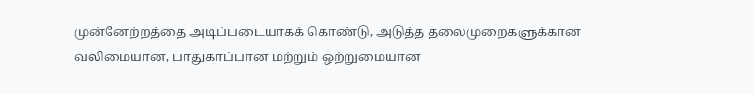முன்னேற்றத்தை அடிப்படையாகக் கொண்டு, அடுத்த தலைமுறைகளுக்கான வலிமையான, பாதுகாப்பான மற்றும் ஒற்றுமையான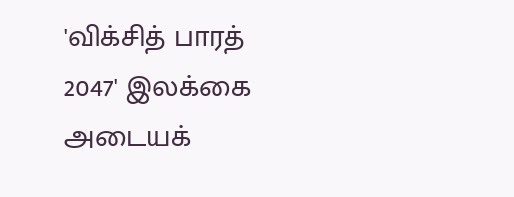'விக்சித் பாரத் 2047' இலக்கை அடையக்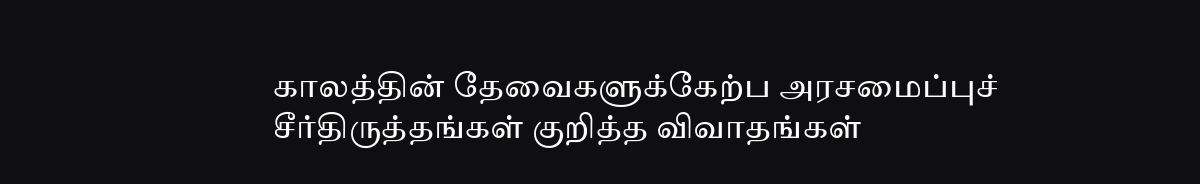காலத்தின் தேவைகளுக்கேற்ப அரசமைப்புச் சீர்திருத்தங்கள் குறித்த விவாதங்கள்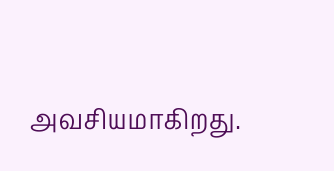அவசியமாகிறது.